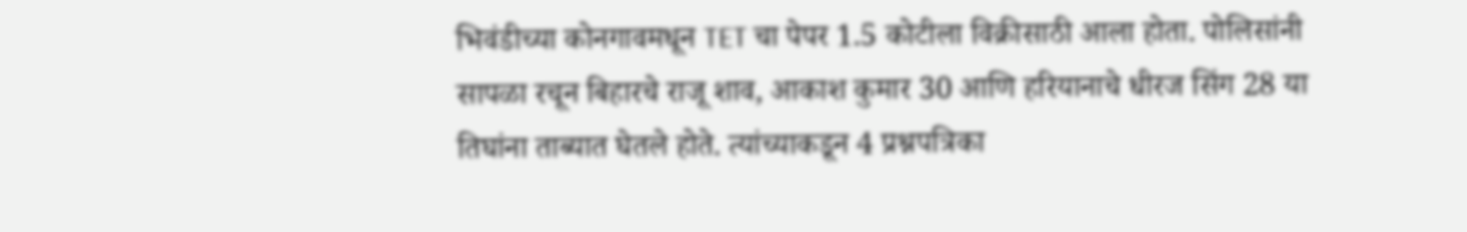भिवंडीच्या कोनगावमधून TET चा पेपर 1.5 कोटीला विक्रीसाठी आला होता. पोलिसांनी सापळा रचून बिहारचे राजू शाव, आकाश कुमार 30 आणि हरियानाचे धीरज सिंग 28 या तिघांना ताब्यात घेतले होते. त्यांच्याकडून 4 प्रश्नपत्रिका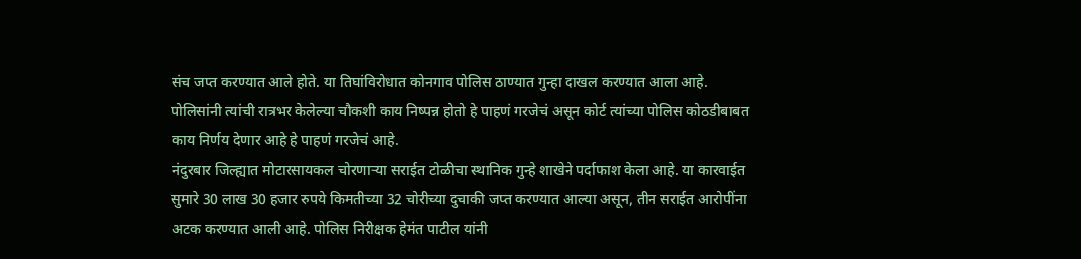संच जप्त करण्यात आले होते. या तिघांविरोधात कोनगाव पोलिस ठाण्यात गुन्हा दाखल करण्यात आला आहे. पोलिसांनी त्यांची रात्रभर केलेल्या चौकशी काय निष्पन्न होतो हे पाहणं गरजेचं असून कोर्ट त्यांच्या पोलिस कोठडीबाबत काय निर्णय देणार आहे हे पाहणं गरजेचं आहे.
नंदुरबार जिल्ह्यात मोटारसायकल चोरणाऱ्या सराईत टोळीचा स्थानिक गुन्हे शाखेने पर्दाफाश केला आहे. या कारवाईत सुमारे 30 लाख 30 हजार रुपये किमतीच्या 32 चोरीच्या दुचाकी जप्त करण्यात आल्या असून, तीन सराईत आरोपींना अटक करण्यात आली आहे. पोलिस निरीक्षक हेमंत पाटील यांनी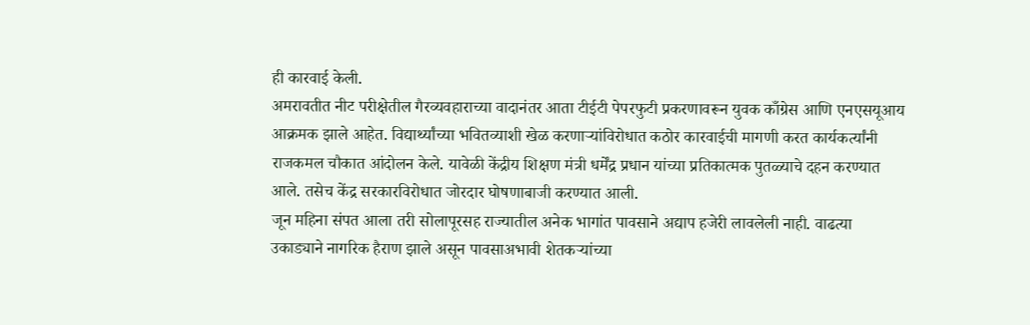ही कारवाई केली.
अमरावतीत नीट परीक्षेतील गैरव्यवहाराच्या वादानंतर आता टीईटी पेपरफुटी प्रकरणावरून युवक काँग्रेस आणि एनएसयूआय आक्रमक झाले आहेत. विद्यार्थ्यांच्या भवितव्याशी खेळ करणाऱ्यांविरोधात कठोर कारवाईची मागणी करत कार्यकर्त्यांनी राजकमल चौकात आंदोलन केले. यावेळी केंद्रीय शिक्षण मंत्री धर्मेंद्र प्रधान यांच्या प्रतिकात्मक पुतळ्याचे दहन करण्यात आले. तसेच केंद्र सरकारविरोधात जोरदार घोषणाबाजी करण्यात आली.
जून महिना संपत आला तरी सोलापूरसह राज्यातील अनेक भागांत पावसाने अद्याप हजेरी लावलेली नाही. वाढत्या उकाड्याने नागरिक हैराण झाले असून पावसाअभावी शेतकऱ्यांच्या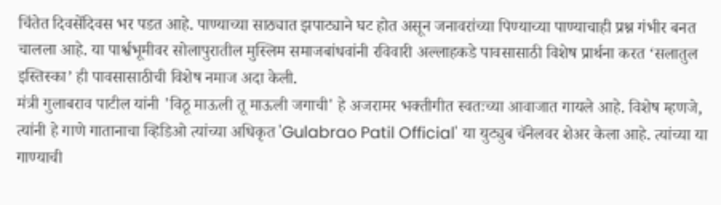चिंतेत दिवसेंदिवस भर पडत आहे. पाण्याच्या साठ्यात झपाट्याने घट होत असून जनावरांच्या पिण्याच्या पाण्याचाही प्रश्न गंभीर बनत चालला आहे. या पार्श्वभूमीवर सोलापुरातील मुस्लिम समाजबांधवांनी रविवारी अल्लाहकडे पावसासाठी विशेष प्रार्थना करत ‘सलातुल इस्तिस्का’ ही पावसासाठीची विशेष नमाज अदा केली.
मंत्री गुलाबराव पाटील यांनी 'विठू माऊली तू माऊली जगाची' हे अजरामर भक्तीगीत स्वतःच्या आवाजात गायले आहे. विशेष म्हणजे, त्यांनी हे गाणे गातानाचा व्हिडिओ त्यांच्या अधिकृत 'Gulabrao Patil Official' या युट्युब चॅनेलवर शेअर केला आहे. त्यांच्या या गाण्याची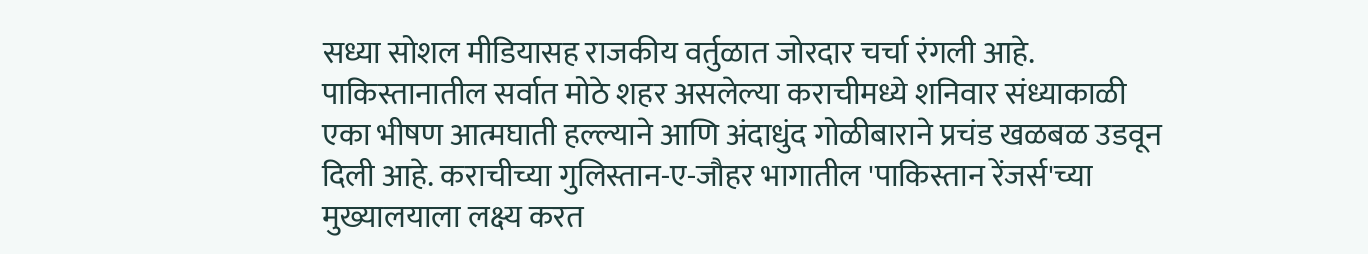सध्या सोशल मीडियासह राजकीय वर्तुळात जोरदार चर्चा रंगली आहे.
पाकिस्तानातील सर्वात मोठे शहर असलेल्या कराचीमध्ये शनिवार संध्याकाळी एका भीषण आत्मघाती हल्ल्याने आणि अंदाधुंद गोळीबाराने प्रचंड खळबळ उडवून दिली आहे. कराचीच्या गुलिस्तान-ए-जौहर भागातील 'पाकिस्तान रेंजर्स'च्या मुख्यालयाला लक्ष्य करत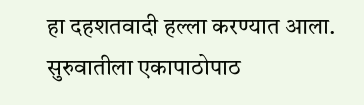हा दहशतवादी हल्ला करण्यात आला. सुरुवातीला एकापाठोपाठ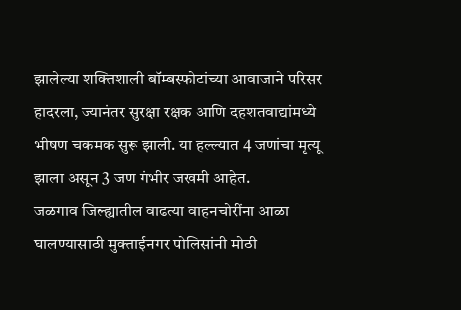झालेल्या शक्तिशाली बॉम्बस्फोटांच्या आवाजाने परिसर हादरला, ज्यानंतर सुरक्षा रक्षक आणि दहशतवाद्यांमध्ये भीषण चकमक सुरू झाली. या हल्ल्यात 4 जणांचा मृत्यू झाला असून 3 जण गंभीर जखमी आहेत.
जळगाव जिल्ह्यातील वाढत्या वाहनचोरींना आळा घालण्यासाठी मुक्ताईनगर पोलिसांनी मोठी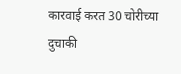कारवाई करत 30 चोरीच्या दुचाकी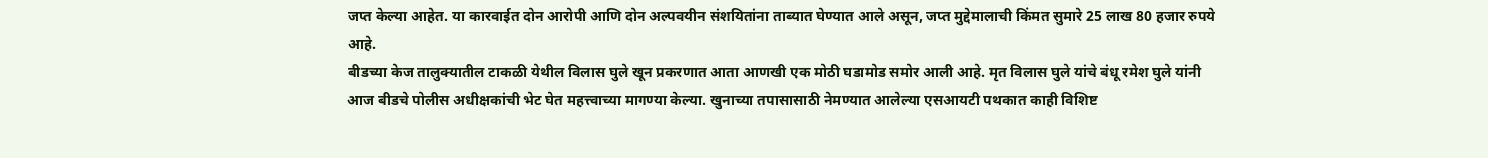जप्त केल्या आहेत. या कारवाईत दोन आरोपी आणि दोन अल्पवयीन संशयितांना ताब्यात घेण्यात आले असून, जप्त मुद्देमालाची किंमत सुमारे 25 लाख 80 हजार रुपये आहे.
बीडच्या केज तालुक्यातील टाकळी येथील विलास घुले खून प्रकरणात आता आणखी एक मोठी घडामोड समोर आली आहे. मृत विलास घुले यांचे बंधू रमेश घुले यांनी आज बीडचे पोलीस अधीक्षकांची भेट घेत महत्त्वाच्या मागण्या केल्या. खुनाच्या तपासासाठी नेमण्यात आलेल्या एसआयटी पथकात काही विशिष्ट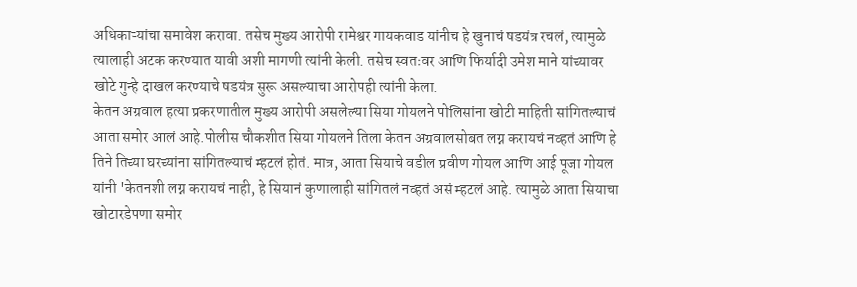अधिकाऱ्यांचा समावेश करावा. तसेच मुख्य आरोपी रामेश्वर गायकवाड यांनीच हे खुनाचं षडयंत्र रचलं, त्यामुळे त्यालाही अटक करण्यात यावी अशी मागणी त्यांनी केली. तसेच स्वतःवर आणि फिर्यादी उमेश माने यांच्यावर खोटे गुन्हे दाखल करण्याचे षडयंत्र सुरू असल्याचा आरोपही त्यांनी केला.
केतन अग्रवाल हत्या प्रकरणातील मुख्य आरोपी असलेल्या सिया गोयलने पोलिसांना खोटी माहिती सांगितल्याचं आता समोर आलं आहे.पोलीस चौकशीत सिया गोयलने तिला केतन अग्रवालसोबत लग्न करायचं नव्हतं आणि हे तिने तिच्या घरच्यांना सांगितल्याचं म्हटलं होतं. मात्र, आता सियाचे वडील प्रवीण गोयल आणि आई पूजा गोयल यांनी 'केतनशी लग्न करायचं नाही, हे सियानं कुणालाही सांगितलं नव्हतं असं म्हटलं आहे. त्यामुळे आता सियाचा खोटारडेपणा समोर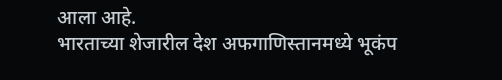आला आहे.
भारताच्या शेजारील देश अफगाणिस्तानमध्ये भूकंप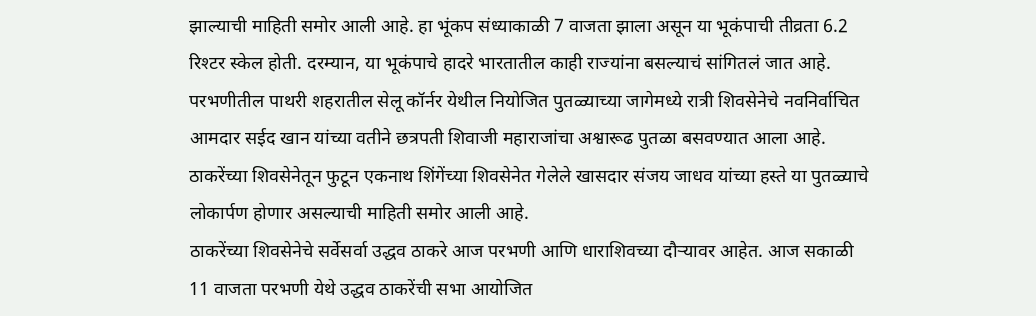झाल्याची माहिती समोर आली आहे. हा भूंकप संध्याकाळी 7 वाजता झाला असून या भूकंपाची तीव्रता 6.2 रिश्टर स्केल होती. दरम्यान, या भूकंपाचे हादरे भारतातील काही राज्यांना बसल्याचं सांगितलं जात आहे.
परभणीतील पाथरी शहरातील सेलू कॉर्नर येथील नियोजित पुतळ्याच्या जागेमध्ये रात्री शिवसेनेचे नवनिर्वाचित आमदार सईद खान यांच्या वतीने छत्रपती शिवाजी महाराजांचा अश्वारूढ पुतळा बसवण्यात आला आहे. ठाकरेंच्या शिवसेनेतून फुटून एकनाथ शिंगेंच्या शिवसेनेत गेलेले खासदार संजय जाधव यांच्या हस्ते या पुतळ्याचे लोकार्पण होणार असल्याची माहिती समोर आली आहे.
ठाकरेंच्या शिवसेनेचे सर्वेसर्वा उद्धव ठाकरे आज परभणी आणि धाराशिवच्या दौऱ्यावर आहेत. आज सकाळी 11 वाजता परभणी येथे उद्धव ठाकरेंची सभा आयोजित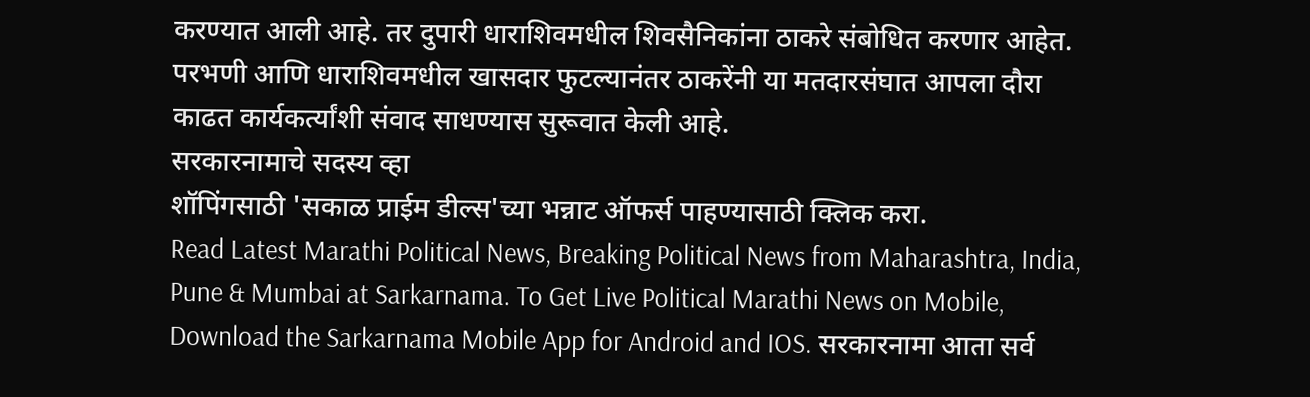करण्यात आली आहे. तर दुपारी धाराशिवमधील शिवसैनिकांना ठाकरे संबोधित करणार आहेत. परभणी आणि धाराशिवमधील खासदार फुटल्यानंतर ठाकरेंनी या मतदारसंघात आपला दौरा काढत कार्यकर्त्यांशी संवाद साधण्यास सुरूवात केली आहे.
सरकारनामाचे सदस्य व्हा
शॉपिंगसाठी 'सकाळ प्राईम डील्स'च्या भन्नाट ऑफर्स पाहण्यासाठी क्लिक करा.
Read Latest Marathi Political News, Breaking Political News from Maharashtra, India, Pune & Mumbai at Sarkarnama. To Get Live Political Marathi News on Mobile, Download the Sarkarnama Mobile App for Android and IOS. सरकारनामा आता सर्व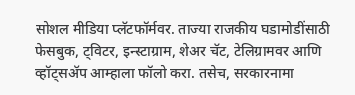सोशल मीडिया प्लॅटफॉर्मवर. ताज्या राजकीय घडामोडींसाठी फेसबुक, ट्विटर, इन्स्टाग्राम, शेअर चॅट, टेलिग्रामवर आणि व्हॉट्सॲप आम्हाला फॉलो करा. तसेच, सरकारनामा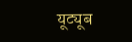यूट्यूब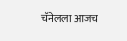चॅनेलला आजच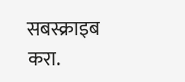सबस्क्राइब करा.